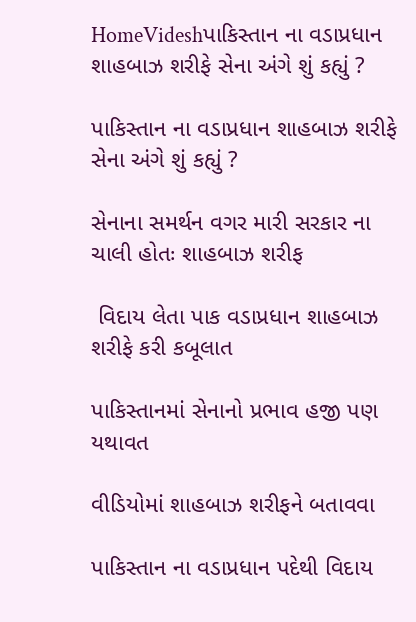HomeVideshપાકિસ્તાન ના વડાપ્રધાન શાહબાઝ શરીફે સેના અંગે શું કહ્યું ?

પાકિસ્તાન ના વડાપ્રધાન શાહબાઝ શરીફે સેના અંગે શું કહ્યું ?

સેનાના સમર્થન વગર મારી સરકાર ના ચાલી હોતઃ શાહબાઝ શરીફ

 વિદાય લેતા પાક વડાપ્રધાન શાહબાઝ શરીફે કરી કબૂલાત

પાકિસ્તાનમાં સેનાનો પ્રભાવ હજી પણ યથાવત

વીડિયોમાં શાહબાઝ શરીફને બતાવવા

પાકિસ્તાન ના વડાપ્રધાન પદેથી વિદાય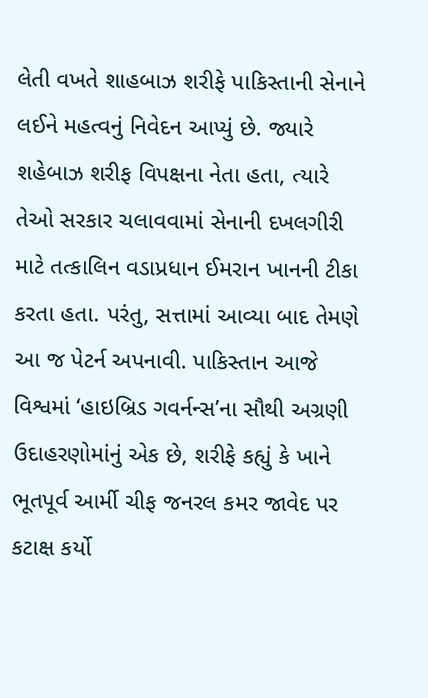લેતી વખતે શાહબાઝ શરીફે પાકિસ્તાની સેનાને લઈને મહત્વનું નિવેદન આપ્યું છે. જ્યારે શહેબાઝ શરીફ વિપક્ષના નેતા હતા, ત્યારે તેઓ સરકાર ચલાવવામાં સેનાની દખલગીરી માટે તત્કાલિન વડાપ્રધાન ઈમરાન ખાનની ટીકા કરતા હતા. પરંતુ, સત્તામાં આવ્યા બાદ તેમણે આ જ પેટર્ન અપનાવી. પાકિસ્તાન આજે વિશ્વમાં ‘હાઇબ્રિડ ગવર્નન્સ’ના સૌથી અગ્રણી ઉદાહરણોમાંનું એક છે, શરીફે કહ્યું કે ખાને ભૂતપૂર્વ આર્મી ચીફ જનરલ કમર જાવેદ પર કટાક્ષ કર્યો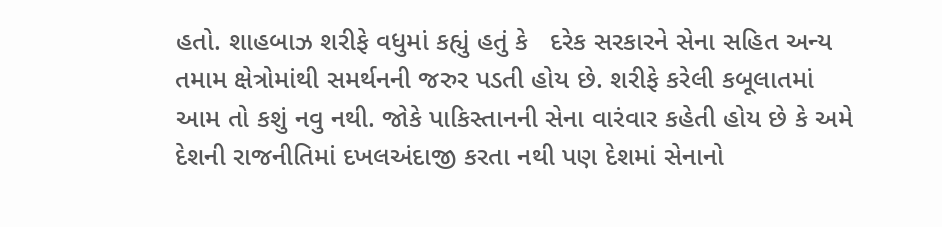હતો. શાહબાઝ શરીફે વધુમાં કહ્યું હતું કે   દરેક સરકારને સેના સહિત અન્ય તમામ ક્ષેત્રોમાંથી સમર્થનની જરુર પડતી હોય છે. શરીફે કરેલી કબૂલાતમાં આમ તો કશું નવુ નથી. જોકે પાકિસ્તાનની સેના વારંવાર કહેતી હોય છે કે અમે દેશની રાજનીતિમાં દખલઅંદાજી કરતા નથી પણ દેશમાં સેનાનો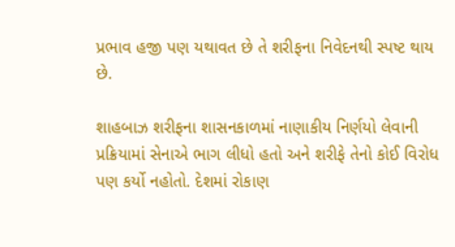પ્રભાવ હજી પણ યથાવત છે તે શરીફના નિવેદનથી સ્પષ્ટ થાય છે.

શાહબાઝ શરીફના શાસનકાળમાં નાણાકીય નિર્ણયો લેવાની પ્રક્રિયામાં સેનાએ ભાગ લીધો હતો અને શરીફે તેનો કોઈ વિરોધ પણ કર્યો નહોતો. દેશમાં રોકાણ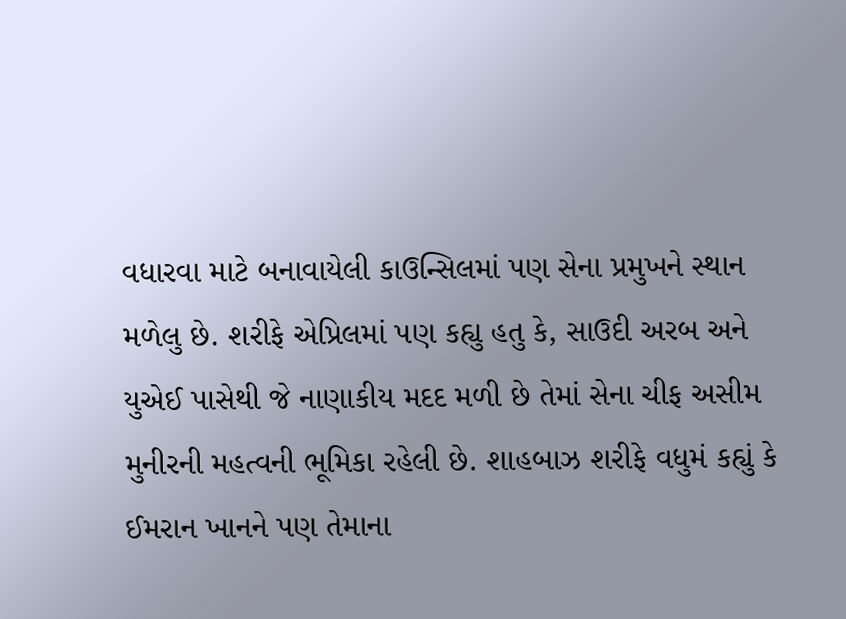વધારવા માટે બનાવાયેલી કાઉન્સિલમાં પણ સેના પ્રમુખને સ્થાન મળેલુ છે. શરીફે એપ્રિલમાં પણ કહ્યુ હતુ કે, સાઉદી અરબ અને યુએઈ પાસેથી જે નાણાકીય મદદ મળી છે તેમાં સેના ચીફ અસીમ મુનીરની મહત્વની ભૂમિકા રહેલી છે. શાહબાઝ શરીફે વધુમં કહ્યું કે  ઈમરાન ખાનને પણ તેમાના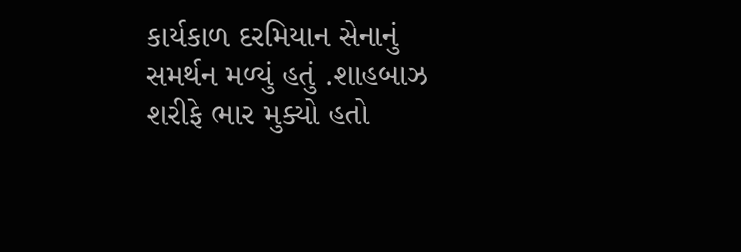કાર્યકાળ દરમિયાન સેનાનું સમર્થન મળ્યું હતું .શાહબાઝ શરીફે ભાર મુક્યો હતો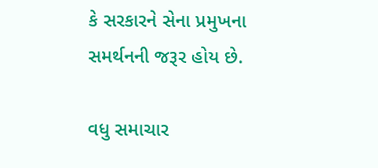કે સરકારને સેના પ્રમુખના સમર્થનની જરૂર હોય છે.

વધુ સમાચાર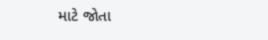માટે જોતા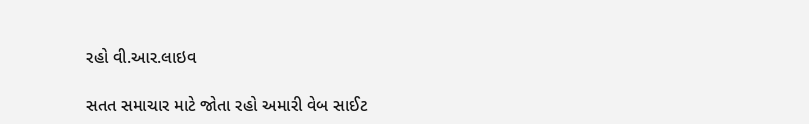રહો વી.આર.લાઇવ

સતત સમાચાર માટે જોતા રહો અમારી વેબ સાઈટ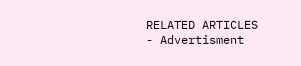RELATED ARTICLES
- Advertisment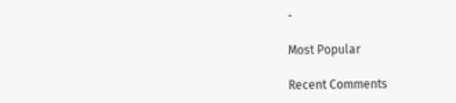-

Most Popular

Recent Comments